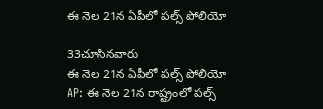ఈ నెల 21న ఏపీలో ప‌ల్స్ పోలియో

33చూసినవారు
ఈ నెల 21న ఏపీలో ప‌ల్స్ పోలియో
AP: ఈ నెల 21న రాష్ట్రంలో ప‌ల్స్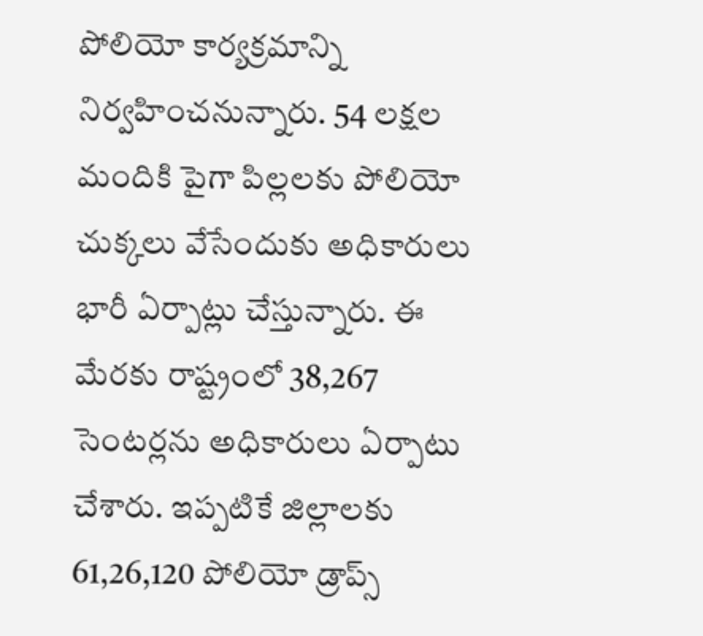పోలియో కార్యక్రమాన్ని నిర్వహించనున్నారు. 54 లక్షల మందికి పైగా పిల్లలకు పోలియో చుక్కలు వేసేందుకు అధికారులు భారీ ఏర్పాట్లు చేస్తున్నారు. ఈ మేరకు రాష్ట్రంలో 38,267 సెంటర్లను అధికారులు ఏర్పాటు చేశారు. ఇప్పటికే జిల్లాలకు 61,26,120 పోలియో డ్రాప్స్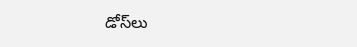డోస్‌లు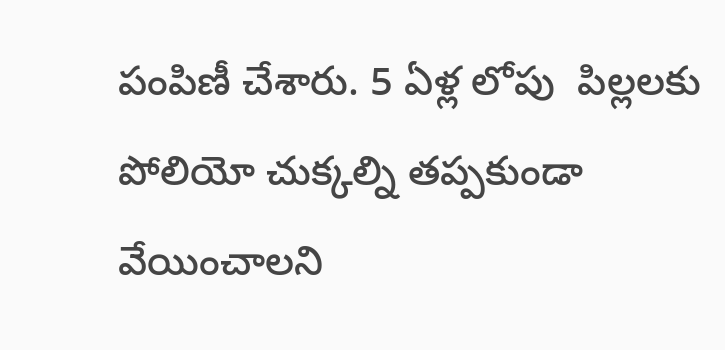పంపిణీ చేశారు. 5 ఏళ్ల లోపు  పిల్ల‌లకు పోలియో చుక్కల్ని తప్పకుండా వేయించాలని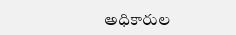అధికారుల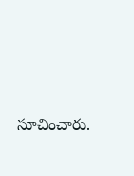సూచించారు.